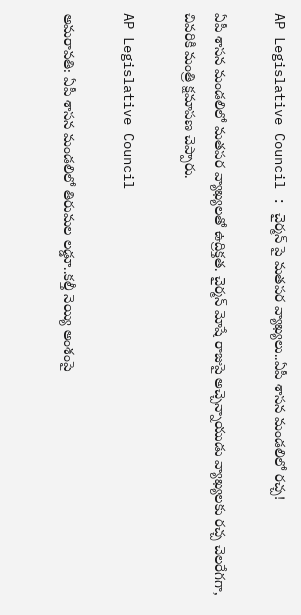AP Legislative Council : చైర్మన్ పై మతపర వ్యాఖ్యలు..ఏపీ శాసన మండలిలో రచ్చ!

ఏపీ శాసన మండలిలో మతపర వ్యాఖ్యలతో ఉద్రిక్తత. చైర్మన్ మోషే రాజుపై అచ్చెన్నాయుడు వ్యాఖ్యలకు రచ్చ చెలరేగగా, చివరికి మంత్రి క్షమాపణ చెప్పారు.

AP Legislative Council

అమరావతి: ఏపీ శాసన మండలిలో తిరుమల లడ్డూ..కల్తీ నెయ్యి అంశంపై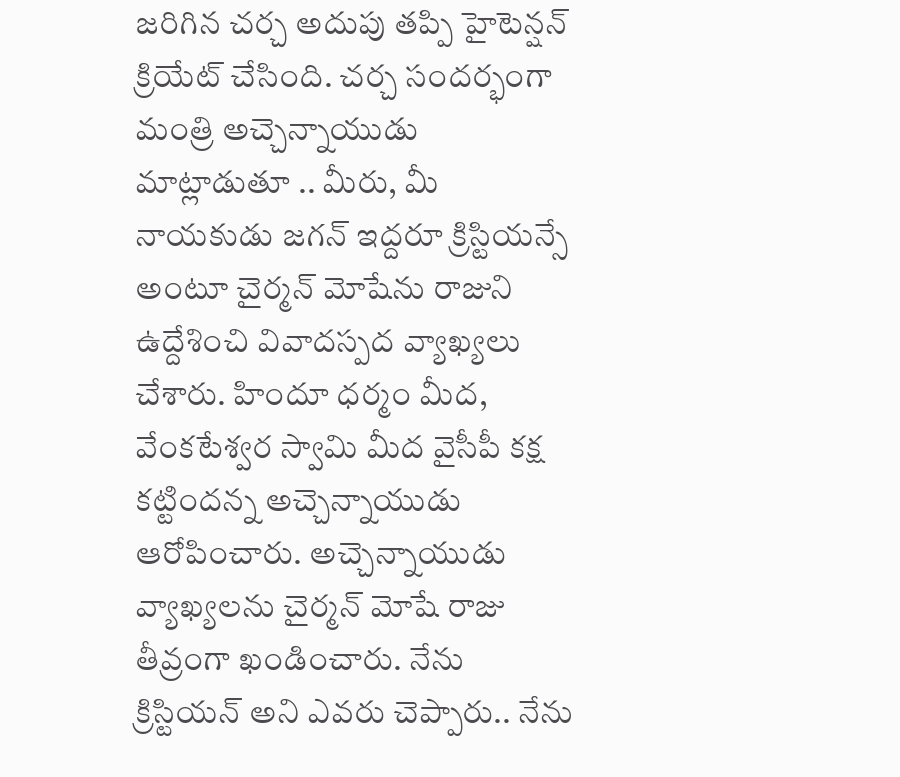జరిగిన చర్చ అదుపు తప్పి హైటెన్షన్ క్రియేట్ చేసింది. చర్చ సందర్భంగా మంత్రి అచ్చెన్నాయుడు మాట్లాడుతూ .. మీరు, మీ నాయకుడు జగన్ ఇద్దరూ క్రిస్టియన్సే అంటూ చైర్మన్ మోషేను రాజుని ఉద్దేశించి వివాదస్పద వ్యాఖ్యలు చేశారు. హిందూ ధర్మం మీద, వేంకటేశ్వర స్వామి మీద వైసీపీ కక్ష కట్టిందన్న అచ్చెన్నాయుడు ఆరోపించారు. అచ్చెన్నాయుడు వ్యాఖ్యలను చైర్మన్ మోషే రాజు తీవ్రంగా ఖండించారు. నేను క్రిస్టియ‌న్ అని ఎవ‌రు చెప్పారు.. నేను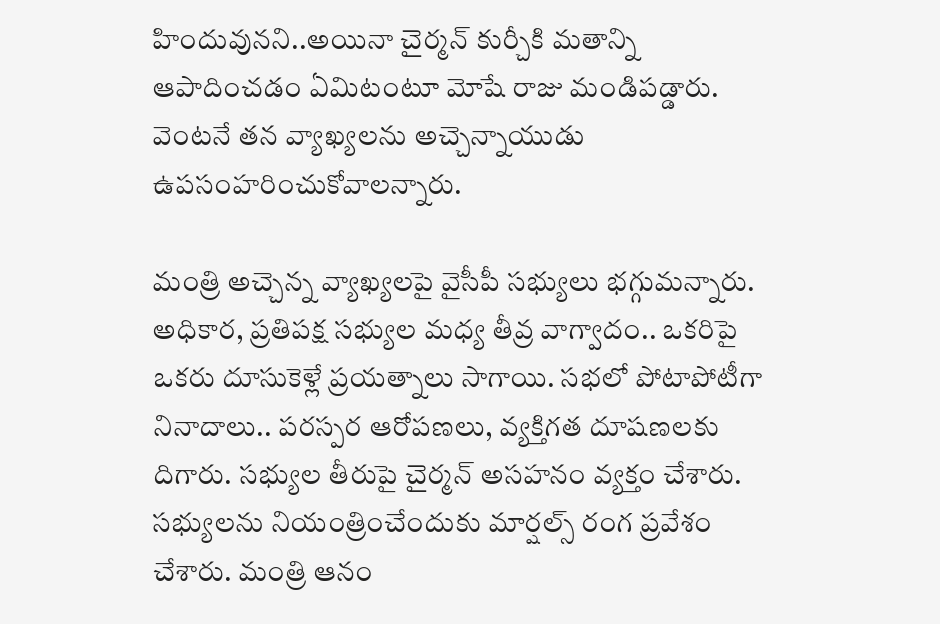హిందువునని..అయినా చైర్మన్ కుర్చీకి మతాన్ని ఆపాదించడం ఏమిటంటూ మోషే రాజు మండిపడ్డారు. వెంటనే తన వ్యాఖ్యలను అచ్చెన్నాయుడు ఉపసంహరించుకోవాలన్నారు.

మంత్రి అచ్చెన్న వ్యాఖ్యలపై వైసీపీ సభ్యులు భగ్గుమన్నారు. అధికార, ప్రతిపక్ష సభ్యుల మధ్య తీవ్ర వాగ్వాదం.. ఒకరిపై ఒకరు దూసుకెళ్లే ప్రయత్నాలు సాగాయి. సభలో పోటాపోటీగా నినాదాలు.. పరస్పర ఆరోపణలు, వ్యక్తిగత దూషణలకు దిగారు. సభ్యుల తీరుపై చైర్మన్ అసహనం వ్యక్తం చేశారు. సభ్యులను నియంత్రించేందుకు మార్షల్స్ రంగ ప్రవేశం చేశారు. మంత్రి ఆనం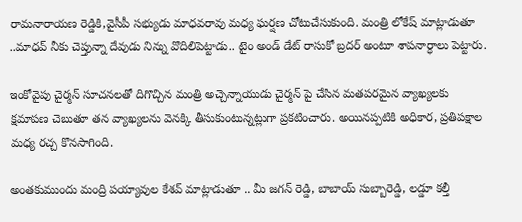రామనారాయణ రెడ్డికి,వైసీపీ సభ్యుడు మాధవరావు మధ్య ఘర్షణ చోటుచేసుకుంది. మంత్రి లోకేష్ మాట్లాడుతూ ..మాధవ్ నీకు చెప్తున్నా దేవుడు నిన్ను వొదిలిపెట్టాడు.. టైం అండ్ డేట్ రాసుకో బ్రదర్ అంటూ శాపనార్ధాలు పెట్టారు.

ఇంకోవైపు చైర్మన్ సూచనలతో దిగొచ్చిన మంత్రి అచ్చెన్నాయుడు చైర్మన్ పై చేసిన మతపరమైన వ్యాఖ్యలకు క్షమాపణ చెబుతూ తన వ్యాఖ్యలను వెనక్కి తీసుకుంటున్నట్లుగా ప్రకటించారు. అయినప్పటికి అధికార, ప్రతిపక్షాల మధ్య రచ్చ కొనసాగింది.

అంతకుముందు మంద్రి పయ్యావుల కేశవ్ మాట్లాడుతూ .. మీ జగన్ రెడ్డి, బాబాయ్ సుబ్బారెడ్డి, లడ్డూ కల్తీ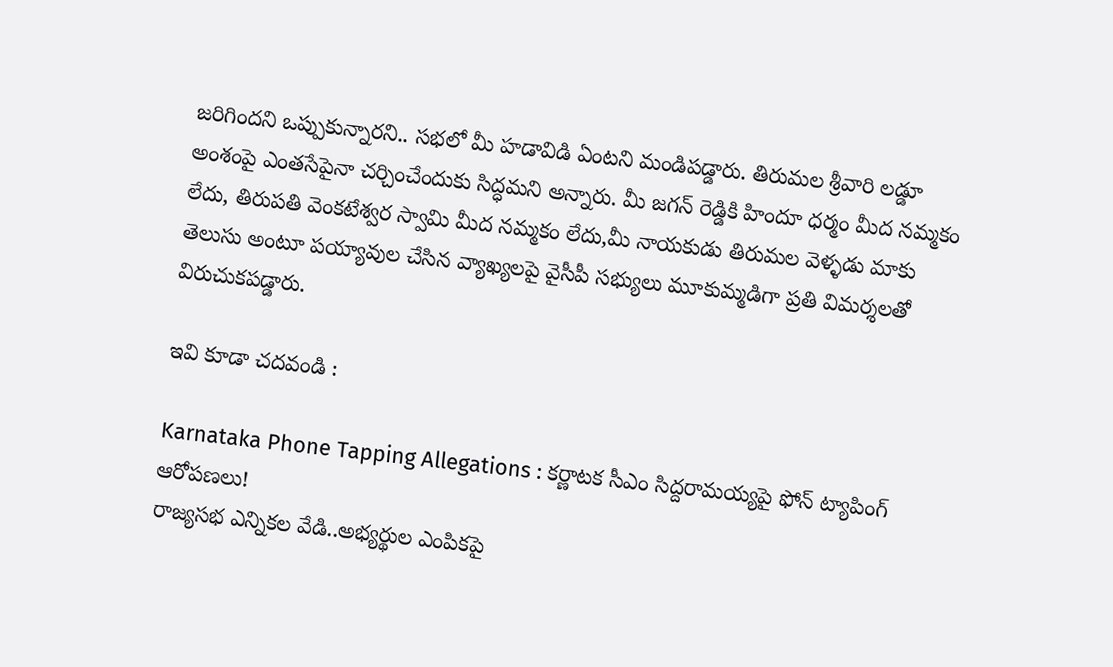జరిగిందని ఒప్పుకున్నారని.. సభలో మీ హడావిడి ఏంటని మండిపడ్డారు. తిరుమల శ్రీవారి లడ్డూ అంశంపై ఎంతసేపైనా చర్చించేందుకు సిద్ధమని అన్నారు. మీ జగన్ రెడ్డికి హిందూ ధర్మం మీద నమ్మకం లేదు, తిరుపతి వెంకటేశ్వర స్వామి మీద నమ్మకం లేదు,మీ నాయకుడు తిరుమల వెళ్ళడు మాకు తెలుసు అంటూ పయ్యావుల చేసిన వ్యాఖ్యలపై వైసీపీ సభ్యులు మూకుమ్మడిగా ప్రతి విమర్శలతో విరుచుకపడ్డారు.

ఇవి కూడా చదవండి :

Karnataka Phone Tapping Allegations : కర్ణాటక సీఎం సిద్దరామయ్యపై ఫోన్ ట్యాపింగ్ ఆరోపణలు!
రాజ్యసభ ఎన్నికల వేడి..అభ్యర్థుల ఎంపికపై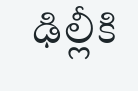ఢిల్లీకి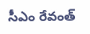సీఎం రేవంత్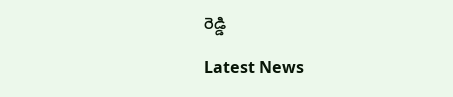రెడ్డి

Latest News